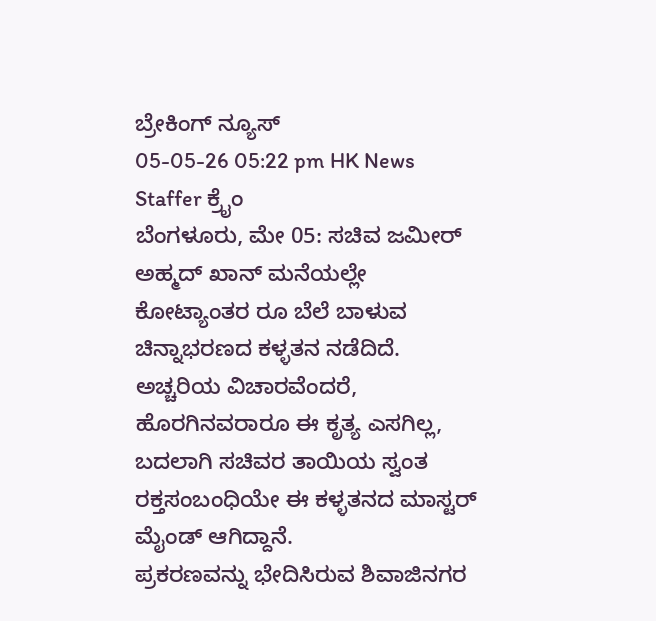ಬ್ರೇಕಿಂಗ್ ನ್ಯೂಸ್
05-05-26 05:22 pm HK News Staffer ಕ್ರೈಂ
ಬೆಂಗಳೂರು, ಮೇ 05: ಸಚಿವ ಜಮೀರ್ ಅಹ್ಮದ್ ಖಾನ್ ಮನೆಯಲ್ಲೇ ಕೋಟ್ಯಾಂತರ ರೂ ಬೆಲೆ ಬಾಳುವ ಚಿನ್ನಾಭರಣದ ಕಳ್ಳತನ ನಡೆದಿದೆ. ಅಚ್ಚರಿಯ ವಿಚಾರವೆಂದರೆ, ಹೊರಗಿನವರಾರೂ ಈ ಕೃತ್ಯ ಎಸಗಿಲ್ಲ, ಬದಲಾಗಿ ಸಚಿವರ ತಾಯಿಯ ಸ್ವಂತ ರಕ್ತಸಂಬಂಧಿಯೇ ಈ ಕಳ್ಳತನದ ಮಾಸ್ಟರ್ ಮೈಂಡ್ ಆಗಿದ್ದಾನೆ.
ಪ್ರಕರಣವನ್ನು ಭೇದಿಸಿರುವ ಶಿವಾಜಿನಗರ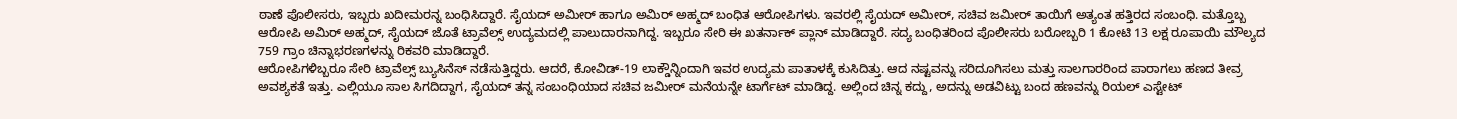ಠಾಣೆ ಪೊಲೀಸರು, ಇಬ್ಬರು ಖದೀಮರನ್ನ ಬಂಧಿಸಿದ್ದಾರೆ. ಸೈಯದ್ ಅಮೀರ್ ಹಾಗೂ ಅಮಿರ್ ಅಹ್ಮದ್ ಬಂಧಿತ ಆರೋಪಿಗಳು. ಇವರಲ್ಲಿ ಸೈಯದ್ ಅಮೀರ್, ಸಚಿವ ಜಮೀರ್ ತಾಯಿಗೆ ಅತ್ಯಂತ ಹತ್ತಿರದ ಸಂಬಂಧಿ. ಮತ್ತೊಬ್ಬ ಆರೋಪಿ ಅಮಿರ್ ಅಹ್ಮದ್, ಸೈಯದ್ ಜೊತೆ ಟ್ರಾವೆಲ್ಸ್ ಉದ್ಯಮದಲ್ಲಿ ಪಾಲುದಾರನಾಗಿದ್ದ. ಇಬ್ಬರೂ ಸೇರಿ ಈ ಖತರ್ನಾಕ್ ಪ್ಲಾನ್ ಮಾಡಿದ್ದಾರೆ. ಸದ್ಯ ಬಂಧಿತರಿಂದ ಪೊಲೀಸರು ಬರೋಬ್ಬರಿ 1 ಕೋಟಿ 13 ಲಕ್ಷ ರೂಪಾಯಿ ಮೌಲ್ಯದ 759 ಗ್ರಾಂ ಚಿನ್ನಾಭರಣಗಳನ್ನು ರಿಕವರಿ ಮಾಡಿದ್ದಾರೆ.
ಆರೋಪಿಗಳಿಬ್ಬರೂ ಸೇರಿ ಟ್ರಾವೆಲ್ಸ್ ಬ್ಯುಸಿನೆಸ್ ನಡೆಸುತ್ತಿದ್ದರು. ಆದರೆ, ಕೋವಿಡ್-19 ಲಾಕ್ಡೌನ್ನಿಂದಾಗಿ ಇವರ ಉದ್ಯಮ ಪಾತಾಳಕ್ಕೆ ಕುಸಿದಿತ್ತು. ಆದ ನಷ್ಟವನ್ನು ಸರಿದೂಗಿಸಲು ಮತ್ತು ಸಾಲಗಾರರಿಂದ ಪಾರಾಗಲು ಹಣದ ತೀವ್ರ ಅವಶ್ಯಕತೆ ಇತ್ತು. ಎಲ್ಲಿಯೂ ಸಾಲ ಸಿಗದಿದ್ದಾಗ, ಸೈಯದ್ ತನ್ನ ಸಂಬಂಧಿಯಾದ ಸಚಿವ ಜಮೀರ್ ಮನೆಯನ್ನೇ ಟಾರ್ಗೆಟ್ ಮಾಡಿದ್ದ. ಅಲ್ಲಿಂದ ಚಿನ್ನ ಕದ್ದು, ಅದನ್ನು ಅಡವಿಟ್ಟು ಬಂದ ಹಣವನ್ನು ರಿಯಲ್ ಎಸ್ಟೇಟ್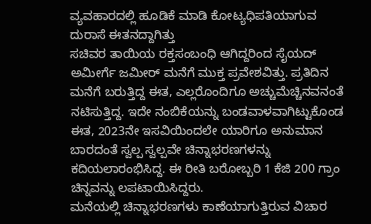ವ್ಯವಹಾರದಲ್ಲಿ ಹೂಡಿಕೆ ಮಾಡಿ ಕೋಟ್ಯಧಿಪತಿಯಾಗುವ ದುರಾಸೆ ಈತನದ್ದಾಗಿತ್ತು
ಸಚಿವರ ತಾಯಿಯ ರಕ್ತಸಂಬಂಧಿ ಆಗಿದ್ದರಿಂದ ಸೈಯದ್ ಅಮೀರ್ಗೆ ಜಮೀರ್ ಮನೆಗೆ ಮುಕ್ತ ಪ್ರವೇಶವಿತ್ತು. ಪ್ರತಿದಿನ ಮನೆಗೆ ಬರುತ್ತಿದ್ದ ಈತ, ಎಲ್ಲರೊಂದಿಗೂ ಅಚ್ಚುಮೆಚ್ಚಿನವನಂತೆ ನಟಿಸುತ್ತಿದ್ದ. ಇದೇ ನಂಬಿಕೆಯನ್ನು ಬಂಡವಾಳವಾಗಿಟ್ಟುಕೊಂಡ ಈತ, 2023ನೇ ಇಸವಿಯಿಂದಲೇ ಯಾರಿಗೂ ಅನುಮಾನ ಬಾರದಂತೆ ಸ್ವಲ್ಪ ಸ್ವಲ್ಪವೇ ಚಿನ್ನಾಭರಣಗಳನ್ನು ಕದಿಯಲಾರಂಭಿಸಿದ್ದ. ಈ ರೀತಿ ಬರೋಬ್ಬರಿ 1 ಕೆಜಿ 200 ಗ್ರಾಂ ಚಿನ್ನವನ್ನು ಲಪಟಾಯಿಸಿದ್ದರು.
ಮನೆಯಲ್ಲಿ ಚಿನ್ನಾಭರಣಗಳು ಕಾಣೆಯಾಗುತ್ತಿರುವ ವಿಚಾರ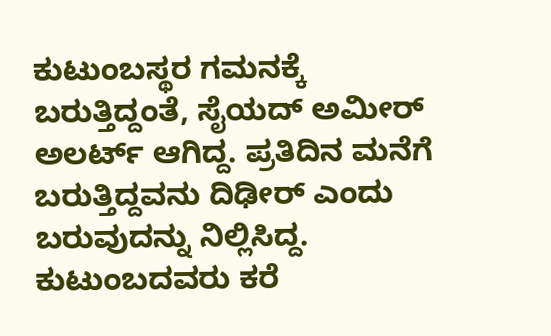ಕುಟುಂಬಸ್ಥರ ಗಮನಕ್ಕೆ ಬರುತ್ತಿದ್ದಂತೆ, ಸೈಯದ್ ಅಮೀರ್ ಅಲರ್ಟ್ ಆಗಿದ್ದ. ಪ್ರತಿದಿನ ಮನೆಗೆ ಬರುತ್ತಿದ್ದವನು ದಿಢೀರ್ ಎಂದು ಬರುವುದನ್ನು ನಿಲ್ಲಿಸಿದ್ದ. ಕುಟುಂಬದವರು ಕರೆ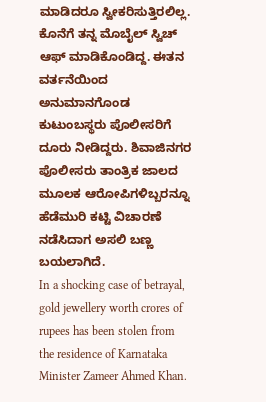ಮಾಡಿದರೂ ಸ್ವೀಕರಿಸುತ್ತಿರಲಿಲ್ಲ. ಕೊನೆಗೆ ತನ್ನ ಮೊಬೈಲ್ ಸ್ವಿಚ್ ಆಫ್ ಮಾಡಿಕೊಂಡಿದ್ದ. ಈತನ ವರ್ತನೆಯಿಂದ ಅನುಮಾನಗೊಂಡ ಕುಟುಂಬಸ್ಥರು ಪೊಲೀಸರಿಗೆ ದೂರು ನೀಡಿದ್ದರು. ಶಿವಾಜಿನಗರ ಪೊಲೀಸರು ತಾಂತ್ರಿಕ ಜಾಲದ ಮೂಲಕ ಆರೋಪಿಗಳಿಬ್ಬರನ್ನೂ ಹೆಡೆಮುರಿ ಕಟ್ಟಿ ವಿಚಾರಣೆ ನಡೆಸಿದಾಗ ಅಸಲಿ ಬಣ್ಣ ಬಯಲಾಗಿದೆ.
In a shocking case of betrayal, gold jewellery worth crores of rupees has been stolen from the residence of Karnataka Minister Zameer Ahmed Khan.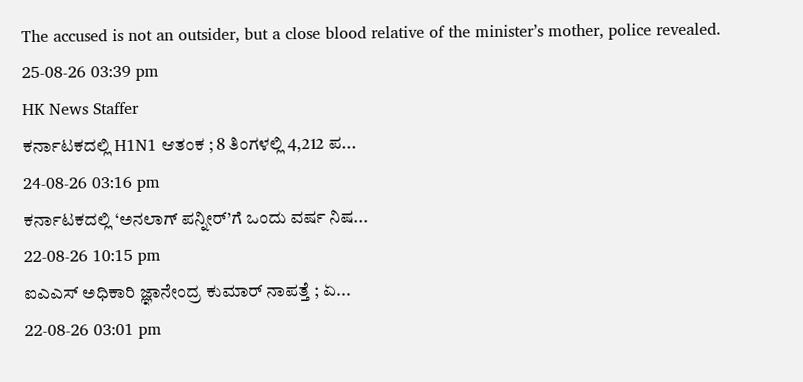The accused is not an outsider, but a close blood relative of the minister’s mother, police revealed.
25-08-26 03:39 pm
HK News Staffer
ಕರ್ನಾಟಕದಲ್ಲಿ H1N1 ಆತಂಕ ; 8 ತಿಂಗಳಲ್ಲಿ 4,212 ಪ...
24-08-26 03:16 pm
ಕರ್ನಾಟಕದಲ್ಲಿ ‘ಅನಲಾಗ್ ಪನ್ನೀರ್’ಗೆ ಒಂದು ವರ್ಷ ನಿಷ...
22-08-26 10:15 pm
ಐಎಎಸ್ ಅಧಿಕಾರಿ ಜ್ಞಾನೇಂದ್ರ ಕುಮಾರ್ ನಾಪತ್ತೆ ; ಏ...
22-08-26 03:01 pm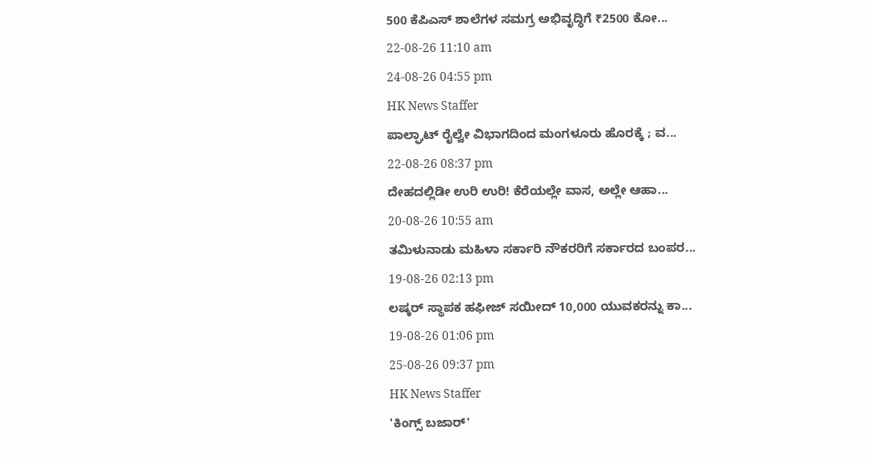500 ಕೆಪಿಎಸ್ ಶಾಲೆಗಳ ಸಮಗ್ರ ಅಭಿವೃದ್ಧಿಗೆ ₹2500 ಕೋ...
22-08-26 11:10 am
24-08-26 04:55 pm
HK News Staffer
ಪಾಲ್ಘಾಟ್ ರೈಲ್ವೇ ವಿಭಾಗದಿಂದ ಮಂಗಳೂರು ಹೊರಕ್ಕೆ ; ವ...
22-08-26 08:37 pm
ದೇಹದಲ್ಲಿಡೀ ಉರಿ ಉರಿ! ಕೆರೆಯಲ್ಲೇ ವಾಸ, ಅಲ್ಲೇ ಆಹಾ...
20-08-26 10:55 am
ತಮಿಳುನಾಡು ಮಹಿಳಾ ಸರ್ಕಾರಿ ನೌಕರರಿಗೆ ಸರ್ಕಾರದ ಬಂಪರ...
19-08-26 02:13 pm
ಲಷ್ಕರ್ ಸ್ಥಾಪಕ ಹಫೀಜ್ ಸಯೀದ್ 10,000 ಯುವಕರನ್ನು ಕಾ...
19-08-26 01:06 pm
25-08-26 09:37 pm
HK News Staffer
'ಕಿಂಗ್ಸ್ ಬಜಾರ್'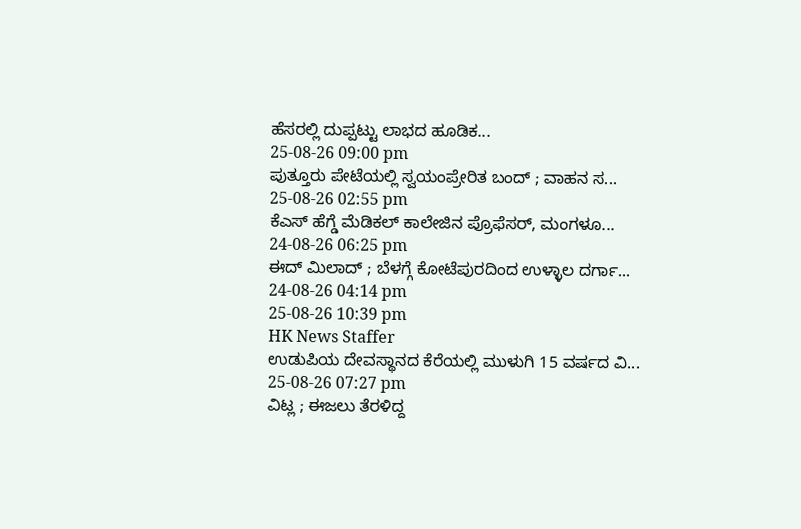ಹೆಸರಲ್ಲಿ ದುಪ್ಪಟ್ಟು ಲಾಭದ ಹೂಡಿಕ...
25-08-26 09:00 pm
ಪುತ್ತೂರು ಪೇಟೆಯಲ್ಲಿ ಸ್ವಯಂಪ್ರೇರಿತ ಬಂದ್ ; ವಾಹನ ಸ...
25-08-26 02:55 pm
ಕೆಎಸ್ ಹೆಗ್ಡೆ ಮೆಡಿಕಲ್ ಕಾಲೇಜಿನ ಪ್ರೊಫೆಸರ್, ಮಂಗಳೂ...
24-08-26 06:25 pm
ಈದ್ ಮಿಲಾದ್ ; ಬೆಳಗ್ಗೆ ಕೋಟೆಪುರದಿಂದ ಉಳ್ಳಾಲ ದರ್ಗಾ...
24-08-26 04:14 pm
25-08-26 10:39 pm
HK News Staffer
ಉಡುಪಿಯ ದೇವಸ್ಥಾನದ ಕೆರೆಯಲ್ಲಿ ಮುಳುಗಿ 15 ವರ್ಷದ ವಿ...
25-08-26 07:27 pm
ವಿಟ್ಲ ; ಈಜಲು ತೆರಳಿದ್ದ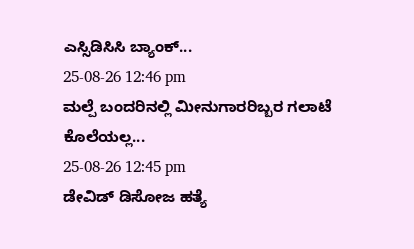ಎಸ್ಸಿಡಿಸಿಸಿ ಬ್ಯಾಂಕ್...
25-08-26 12:46 pm
ಮಲ್ಪೆ ಬಂದರಿನಲ್ಲಿ ಮೀನುಗಾರರಿಬ್ಬರ ಗಲಾಟೆ ಕೊಲೆಯಲ್ಲ...
25-08-26 12:45 pm
ಡೇವಿಡ್ ಡಿಸೋಜ ಹತ್ಯೆ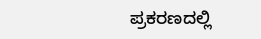ಪ್ರಕರಣದಲ್ಲಿ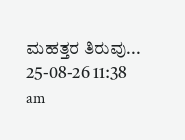ಮಹತ್ತರ ತಿರುವು...
25-08-26 11:38 am